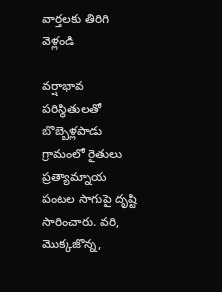వార్తలకు తిరిగి వెళ్లండి

వర్షాభావ పరిస్థితులతో బొబ్బెళ్లపాడు గ్రామంలో రైతులు ప్రత్యామ్నాయ పంటల సాగుపై దృష్టి సారించారు. వరి, మొక్కజొన్న,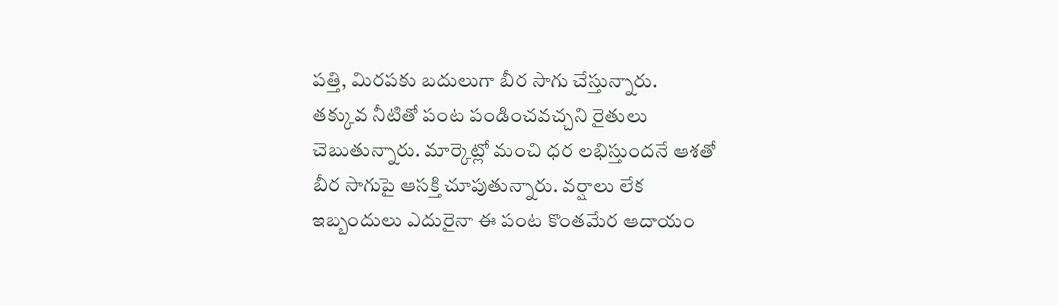పత్తి, మిరపకు బదులుగా బీర సాగు చేస్తున్నారు.
తక్కువ నీటితో పంట పండించవచ్చని రైతులు చెబుతున్నారు. మార్కెట్లో మంచి ధర లభిస్తుందనే ఆశతో బీర సాగుపై ఆసక్తి చూపుతున్నారు. వర్షాలు లేక ఇబ్బందులు ఎదురైనా ఈ పంట కొంతమేర ఆదాయం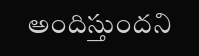అందిస్తుందని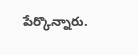పేర్కొన్నారు.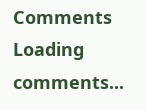Comments
Loading comments...